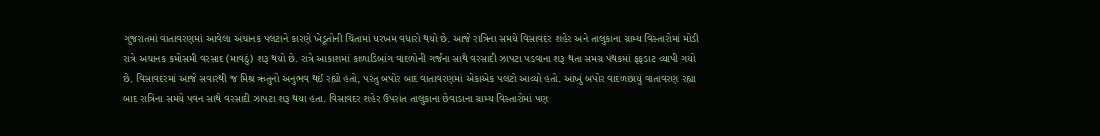ગુજરાતમાં વાતાવરણમાં આવેલા અચાનક પલટાને કારણે ખેડૂતોની ચિંતામાં ધરખમ વધારો થયો છે. આજે રાત્રિના સમયે વિસાવદર શહેર અને તાલુકાના ગ્રામ્ય વિસ્તારોમાં મોડી રાત્રે અચાનક કમોસમી વરસાદ (માવઠું) શરૂ થયો છે. રાત્રે આકાશમાં કાળાડિબાંગ વાદળોની ગર્જના સાથે વરસાદી ઝાપટા પડવાના શરૂ થતા સમગ્ર પંથકમાં ફફડાટ વ્યાપી ગયો છે. વિસાવદરમાં આજે સવારથી જ મિશ્ર ઋતુનો અનુભવ થઈ રહ્યો હતો, પરંતુ બપોર બાદ વાતાવરણમાં એકાએક પલટો આવ્યો હતો. આખું બપોર વાદળછાયું વાતાવરણ રહ્યા બાદ રાત્રિના સમયે પવન સાથે વરસાદી ઝાપટા શરૂ થયા હતા. વિસાવદર શહેર ઉપરાંત તાલુકાના છેવાડાના ગ્રામ્ય વિસ્તારોમાં પણ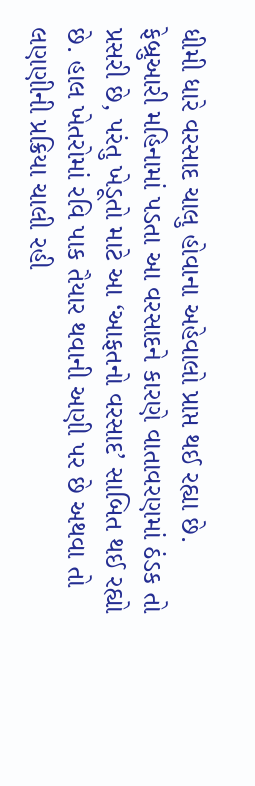ધીમી ધારે વરસાદ ચાલુ હોવાના અહેવાલો પ્રાપ્ત થઈ રહ્યા છે. ફેબ્રુઆરી મહિનામાં પડતા આ વરસાદને કારણે વાતાવરણમાં ઠંડક તો પ્રસરી છે, પરંતુ ખેડૂતો માટે આ ‘આફતનો વરસાદ’ સાબિત થઈ રહ્યો છે. હાલ ખેતરોમાં રવિ પાક તૈયાર થવાની અણી પર છે અથવા તો લણણીની પ્રક્રિયા ચાલી રહી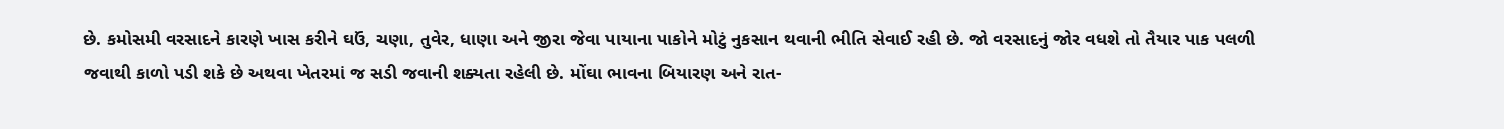છે. કમોસમી વરસાદને કારણે ખાસ કરીને ઘઉં, ચણા, તુવેર, ધાણા અને જીરા જેવા પાયાના પાકોને મોટું નુકસાન થવાની ભીતિ સેવાઈ રહી છે. જો વરસાદનું જોર વધશે તો તૈયાર પાક પલળી જવાથી કાળો પડી શકે છે અથવા ખેતરમાં જ સડી જવાની શક્યતા રહેલી છે. મોંઘા ભાવના બિયારણ અને રાત-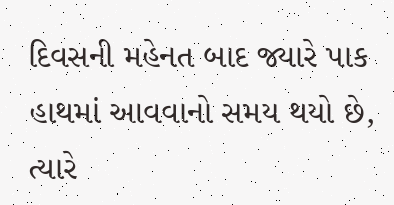દિવસની મહેનત બાદ જ્યારે પાક હાથમાં આવવાનો સમય થયો છે, ત્યારે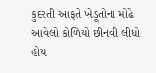કુદરતી આફતે ખેડૂતોના મોઢે આવેલો કોળિયો છીનવી લીધો હોય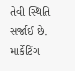તેવી સ્થિતિ સર્જાઈ છે. માર્કેટિંગ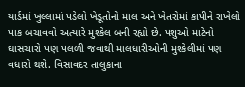યાર્ડમાં ખુલ્લામાં પડેલો ખેડૂતોનો માલ અને ખેતરોમાં કાપીને રાખેલો પાક બચાવવો અત્યારે મુશ્કેલ બની રહ્યો છે. પશુઓ માટેનો ઘાસચારો પણ પલળી જવાથી માલધારીઓની મુશ્કેલીમાં પણ વધારો થશે. વિસાવદર તાલુકાના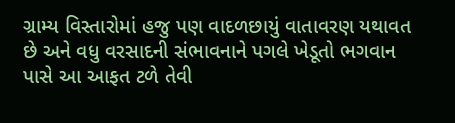ગ્રામ્ય વિસ્તારોમાં હજુ પણ વાદળછાયું વાતાવરણ યથાવત છે અને વધુ વરસાદની સંભાવનાને પગલે ખેડૂતો ભગવાન પાસે આ આફત ટળે તેવી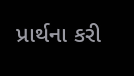પ્રાર્થના કરી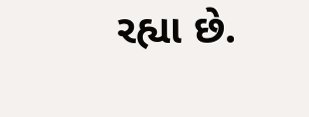રહ્યા છે.